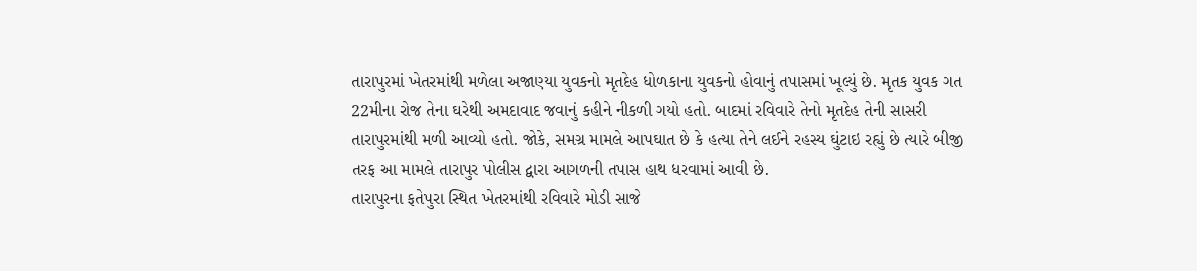તારાપુરમાં ખેતરમાંથી મળેલા અજાણ્યા યુવકનો મૃતદેહ ધોળકાના યુવકનો હોવાનું તપાસમાં ખૂલ્યું છે. મૃતક યુવક ગત 22મીના રોજ તેના ઘરેથી અમદાવાદ જવાનું કહીને નીકળી ગયો હતો. બાદમાં રવિવારે તેનો મૃતદેહ તેની સાસરી તારાપુરમાંથી મળી આવ્યો હતો. જોકે, સમગ્ર મામલે આપઘાત છે કે હત્યા તેને લઈને રહસ્ય ઘુંટાઇ રહ્યું છે ત્યારે બીજી તરફ આ મામલે તારાપુર પોલીસ દ્વારા આગળની તપાસ હાથ ધરવામાં આવી છે.
તારાપુરના ફતેપુરા સ્થિત ખેતરમાંથી રવિવારે મોડી સાજે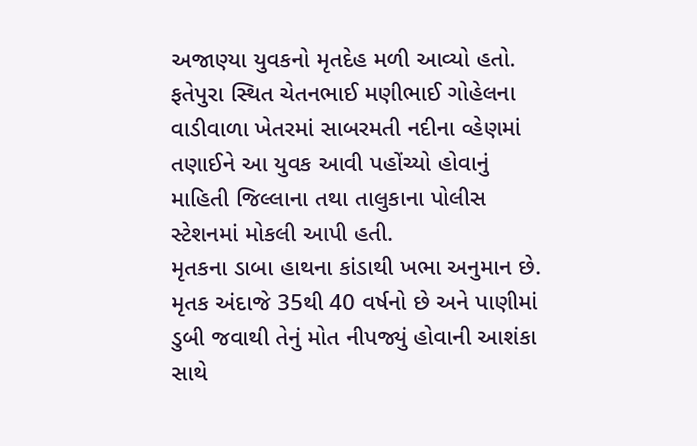અજાણ્યા યુવકનો મૃતદેહ મળી આવ્યો હતો. ફતેપુરા સ્થિત ચેતનભાઈ મણીભાઈ ગોહેલના વાડીવાળા ખેતરમાં સાબરમતી નદીના વ્હેણમાં તણાઈને આ યુવક આવી પહોંચ્યો હોવાનું માહિતી જિલ્લાના તથા તાલુકાના પોલીસ સ્ટેશનમાં મોકલી આપી હતી.
મૃતકના ડાબા હાથના કાંડાથી ખભા અનુમાન છે. મૃતક અંદાજે 35થી 40 વર્ષનો છે અને પાણીમાં ડુબી જવાથી તેનું મોત નીપજ્યું હોવાની આશંકા સાથે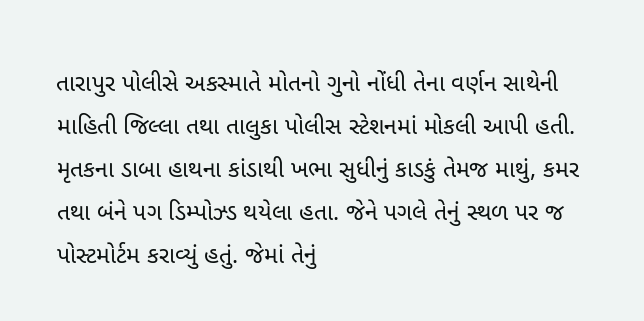તારાપુર પોલીસે અકસ્માતે મોતનો ગુનો નોંધી તેના વર્ણન સાથેની માહિતી જિલ્લા તથા તાલુકા પોલીસ સ્ટેશનમાં મોકલી આપી હતી.
મૃતકના ડાબા હાથના કાંડાથી ખભા સુધીનું કાડકું તેમજ માથું, કમર તથા બંને પગ ડિમ્પોઝ્ડ થયેલા હતા. જેને પગલે તેનું સ્થળ પર જ પોસ્ટમોર્ટમ કરાવ્યું હતું. જેમાં તેનું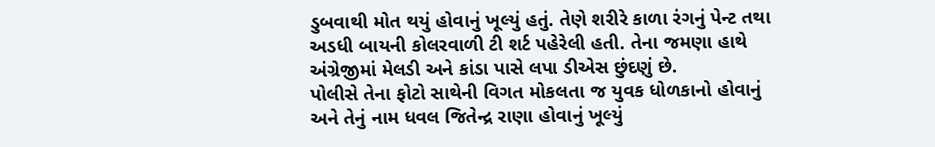ડુબવાથી મોત થયું હોવાનું ખૂલ્યું હતું. તેણે શરીરે કાળા રંગનું પેન્ટ તથા અડધી બાયની કોલરવાળી ટી શર્ટ પહેરેલી હતી. તેના જમણા હાથે અંગ્રેજીમાં મેલડી અને કાંડા પાસે લપા ડીએસ છુંદણું છે.
પોલીસે તેના ફોટો સાથેની વિગત મોકલતા જ યુવક ધોળકાનો હોવાનું અને તેનું નામ ધવલ જિતેન્દ્ર રાણા હોવાનું ખૂલ્યું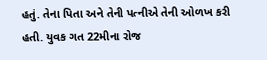હતું. તેના પિતા અને તેની પત્નીએ તેની ઓળખ કરી હતી. યુવક ગત 22મીના રોજ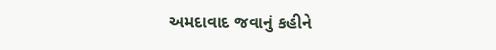અમદાવાદ જવાનું કહીને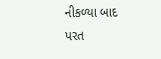નીકળ્યા બાદ પરત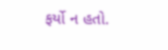ફર્યો ન હતો.